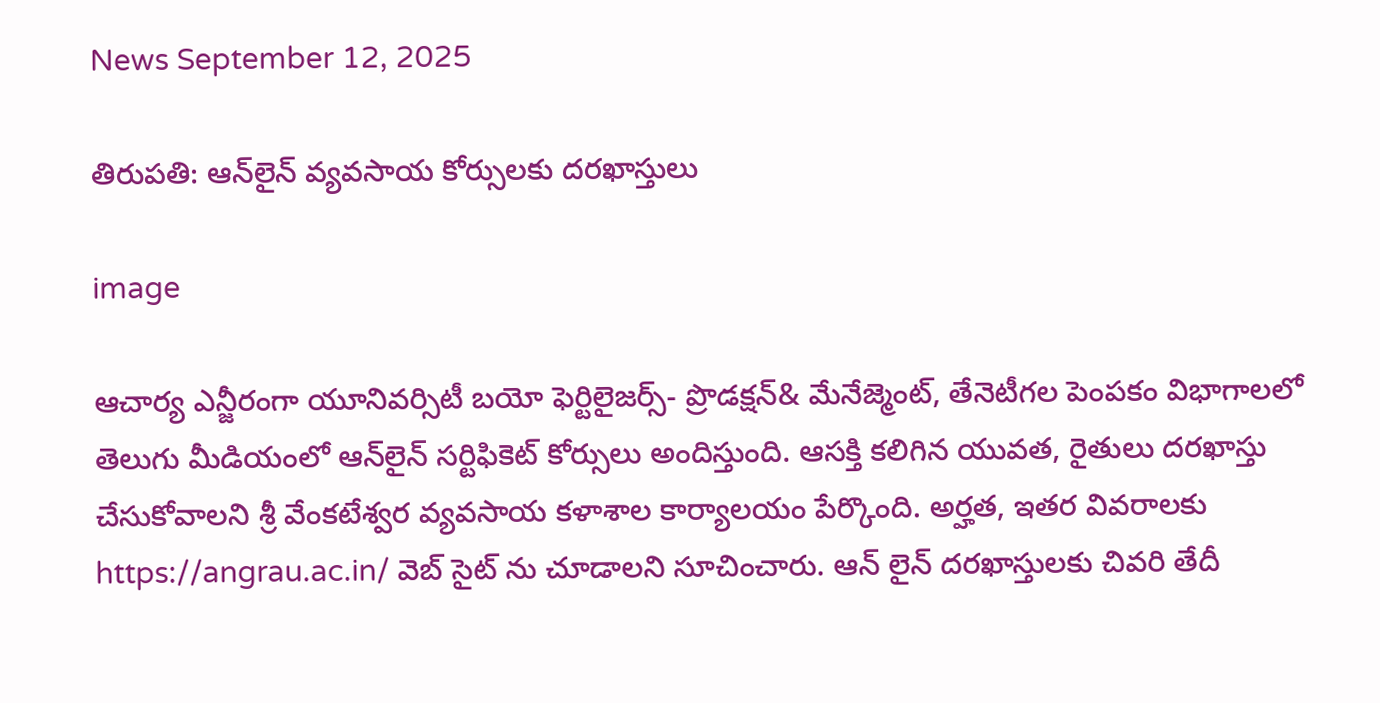News September 12, 2025

తిరుపతి: ఆన్‌లైన్ వ్యవసాయ కోర్సులకు దరఖాస్తులు

image

ఆచార్య ఎన్జీరంగా యూనివర్సిటీ బయో ఫెర్టిలైజర్స్- ప్రొడక్షన్& మేనేజ్మెంట్, తేనెటీగల పెంపకం విభాగాలలో తెలుగు మీడియంలో ఆన్‌లైన్ సర్టిఫికెట్ కోర్సులు అందిస్తుంది. ఆసక్తి కలిగిన యువత, రైతులు దరఖాస్తు చేసుకోవాలని శ్రీ వేంకటేశ్వర వ్యవసాయ కళాశాల కార్యాలయం పేర్కొంది. అర్హత, ఇతర వివరాలకు https://angrau.ac.in/ వెబ్ సైట్ ను చూడాలని సూచించారు. ఆన్ లైన్ దరఖాస్తులకు చివరి తేదీ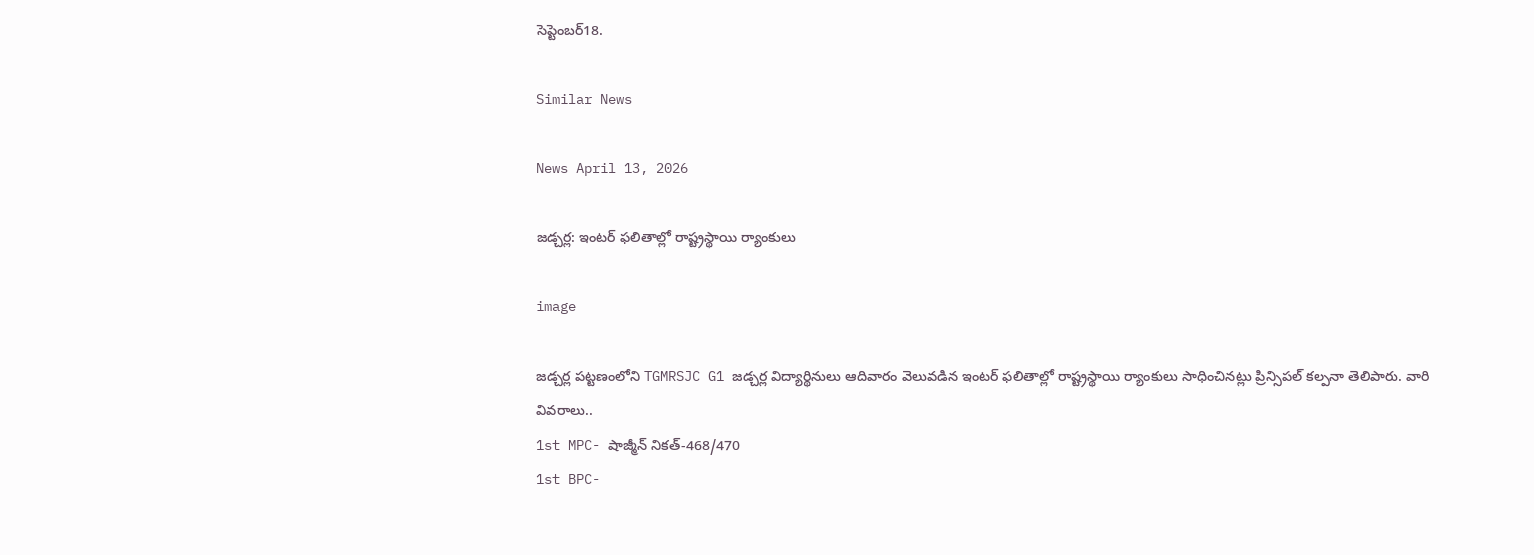సెప్టెంబర్18.

Similar News

News April 13, 2026

జడ్చర్ల: ఇంటర్ ఫలితాల్లో రాష్ట్రస్థాయి ర్యాంకులు

image

జడ్చర్ల పట్టణంలోని TGMRSJC G1 జడ్చర్ల విద్యార్థినులు ఆదివారం వెలువడిన ఇంటర్ ఫలితాల్లో రాష్ట్రస్థాయి ర్యాంకులు సాధించినట్లు ప్రిన్సిపల్ కల్పనా తెలిపారు. వారి వివరాలు..
1st MPC- షాజ్మీన్ నికత్-468/470
1st BPC-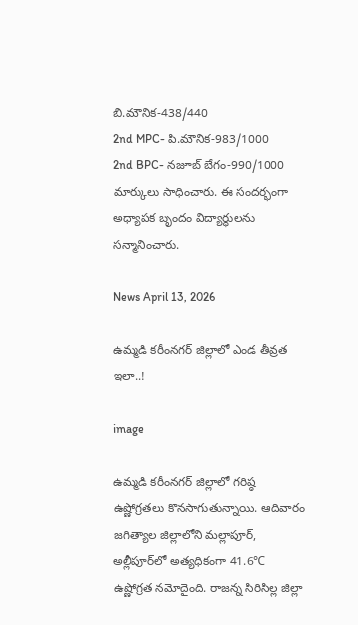బి.మౌనిక-438/440
2nd MPC- పి.మౌనిక-983/1000
2nd BPC- నజూబ్ బేగం-990/1000 మార్కులు సాధించారు. ఈ సందర్భంగా అధ్యాపక బృందం విద్యార్థులను సన్మానించారు.

News April 13, 2026

ఉమ్మడి కరీంనగర్ జిల్లాలో ఎండ తీవ్రత ఇలా..!

image

ఉమ్మడి కరీంనగర్ జిల్లాలో గరిష్ఠ ఉష్ణోగ్రతలు కొనసాగుతున్నాయి. ఆదివారం జగిత్యాల జిల్లాలోని మల్లాపూర్, అల్లీపూర్‌లో అత్యధికంగా 41.6℃ ఉష్ణోగ్రత నమోదైంది. రాజన్న సిరిసిల్ల జిల్లా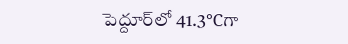పెద్దూర్‌లో 41.3℃గా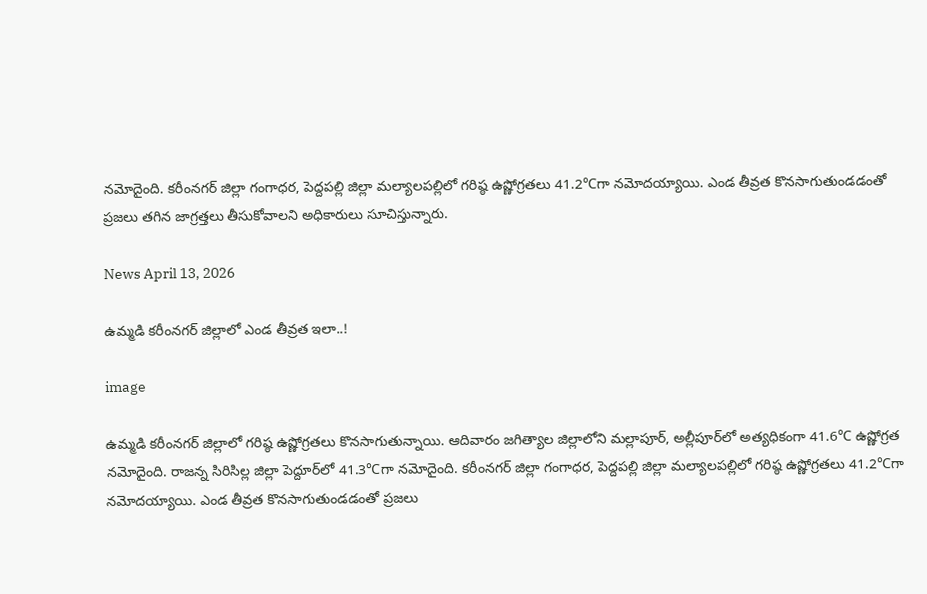నమోదైంది. కరీంనగర్ జిల్లా గంగాధర, పెద్దపల్లి జిల్లా మల్యాలపల్లిలో గరిష్ఠ ఉష్ణోగ్రతలు 41.2℃గా నమోదయ్యాయి. ఎండ తీవ్రత కొనసాగుతుండడంతో ప్రజలు తగిన జాగ్రత్తలు తీసుకోవాలని అధికారులు సూచిస్తున్నారు.

News April 13, 2026

ఉమ్మడి కరీంనగర్ జిల్లాలో ఎండ తీవ్రత ఇలా..!

image

ఉమ్మడి కరీంనగర్ జిల్లాలో గరిష్ఠ ఉష్ణోగ్రతలు కొనసాగుతున్నాయి. ఆదివారం జగిత్యాల జిల్లాలోని మల్లాపూర్, అల్లీపూర్‌లో అత్యధికంగా 41.6℃ ఉష్ణోగ్రత నమోదైంది. రాజన్న సిరిసిల్ల జిల్లా పెద్దూర్‌లో 41.3℃గా నమోదైంది. కరీంనగర్ జిల్లా గంగాధర, పెద్దపల్లి జిల్లా మల్యాలపల్లిలో గరిష్ఠ ఉష్ణోగ్రతలు 41.2℃గా నమోదయ్యాయి. ఎండ తీవ్రత కొనసాగుతుండడంతో ప్రజలు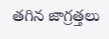తగిన జాగ్రత్తలు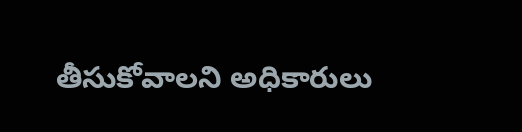తీసుకోవాలని అధికారులు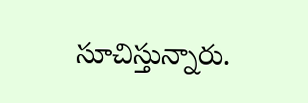సూచిస్తున్నారు.